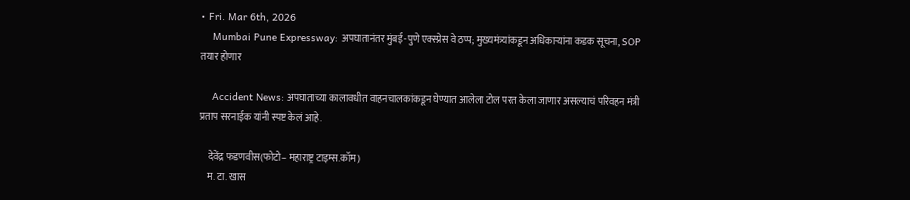• Fri. Mar 6th, 2026
    Mumbai Pune Expressway: अपघातानंतर मुंबई-पुणे एक्स्प्रेस वे ठप्प; मुख्यमंत्र्यांकडून अधिकाऱ्यांना कडक सूचना, SOP तयार होणार

    Accident News: अपघाताच्या कालावधीत वाहनचालकांकडून घेण्यात आलेला टोल परत केला जाणार असल्याचं परिवहन मंत्री प्रताप सरनाईक यांनी स्पष्ट केलं आहे.

    देवेंद्र फडणवीस(फोटो– महाराष्ट्र टाइम्स.कॉम)
    म. टा. खास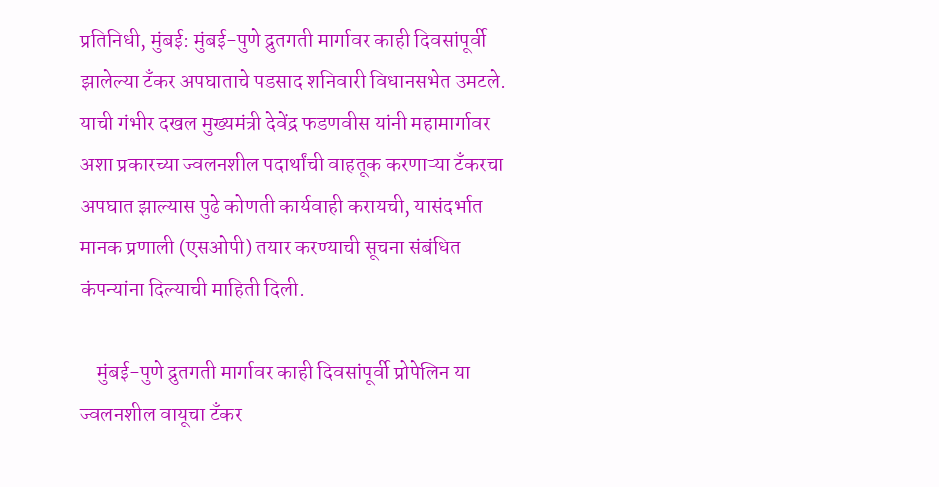प्रतिनिधी, मुंबई: मुंबई-पुणे द्रुतगती मार्गावर काही दिवसांपूर्वी झालेल्या टँकर अपघाताचे पडसाद शनिवारी विधानसभेत उमटले. याची गंभीर दखल मुख्यमंत्री देवेंद्र फडणवीस यांनी महामार्गावर अशा प्रकारच्या ज्वलनशील पदार्थांची वाहतूक करणाऱ्या टँकरचा अपघात झाल्यास पुढे कोणती कार्यवाही करायची, यासंदर्भात मानक प्रणाली (एसओपी) तयार करण्याची सूचना संबंधित कंपन्यांना दिल्याची माहिती दिली.

    मुंबई-पुणे द्रुतगती मार्गावर काही दिवसांपूर्वी प्रोपेलिन या ज्वलनशील वायूचा टँकर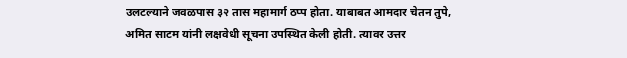उलटल्याने जवळपास ३२ तास महामार्ग ठप्प होता. याबाबत आमदार चेतन तुपे, अमित साटम यांनी लक्षवेधी सूचना उपस्थित केली होती. त्यावर उत्तर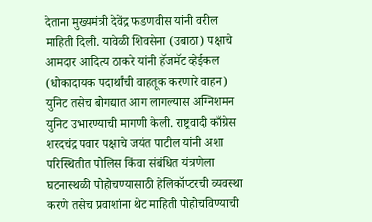देताना मुख्यमंत्री देवेंद्र फडणवीस यांनी वरील माहिती दिली. यावेळी शिवसेना (उबाठा) पक्षाचे आमदार आदित्य ठाकरे यांनी हॅजमॅट व्हेईकल (धोकादायक पदार्थांची वाहतूक करणारे वाहन) युनिट तसेच बोगद्यात आग लागल्यास अग्निशमन युनिट उभारण्याची मागणी केली. राष्ट्रवादी काँग्रेस शरदचंद्र पवार पक्षाचे जयंत पाटील यांनी अशा परिस्थितीत पोलिस किंवा संबंधित यंत्रणेला घटनास्थळी पोहोचण्यासाठी हेलिकॉप्टरची व्यवस्था करणे तसेच प्रवाशांना थेट माहिती पोहोचविण्याची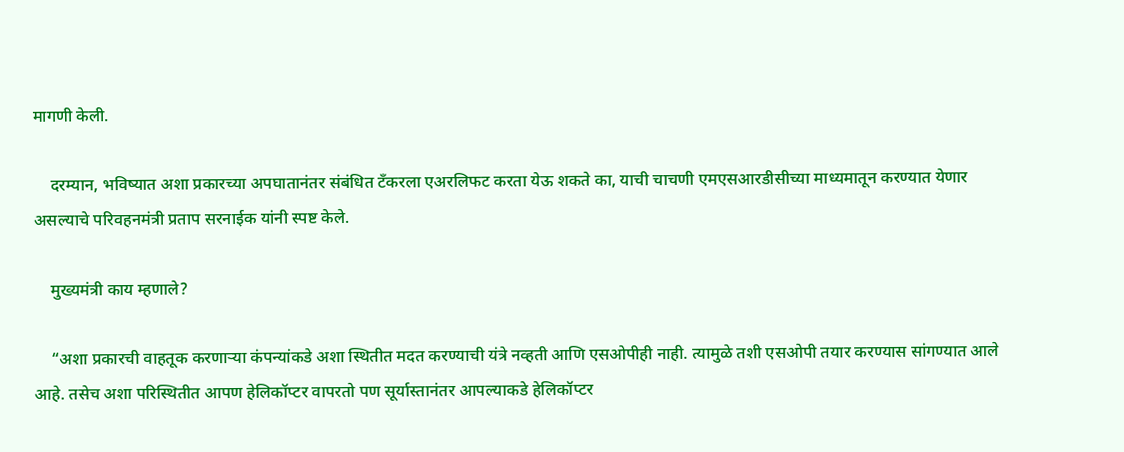मागणी केली.

    दरम्यान, भविष्यात अशा प्रकारच्या अपघातानंतर संबंधित टँकरला एअरलिफट करता येऊ शकते का, याची चाचणी एमएसआरडीसीच्या माध्यमातून करण्यात येणार असल्याचे परिवहनमंत्री प्रताप सरनाईक यांनी स्पष्ट केले.

    मुख्यमंत्री काय म्हणाले?

    “अशा प्रकारची वाहतूक करणाऱ्या कंपन्यांकडे अशा स्थितीत मदत करण्याची यंत्रे नव्हती आणि एसओपीही नाही. त्यामुळे तशी एसओपी तयार करण्यास सांगण्यात आले आहे. तसेच अशा परिस्थितीत आपण हेलिकॉप्टर वापरतो पण सूर्यास्तानंतर आपल्याकडे हेलिकॉप्टर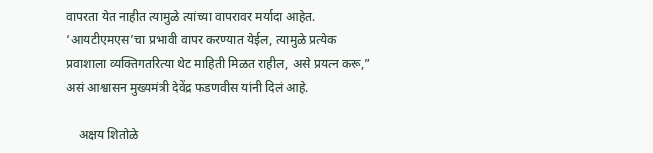वापरता येत नाहीत त्यामुळे त्यांच्या वापरावर मर्यादा आहेत. ‘आयटीएमएस’चा प्रभावी वापर करण्यात येईल, त्यामुळे प्रत्येक प्रवाशाला व्यक्तिगतरित्या थेट माहिती मिळत राहील, असे प्रयत्न करू,” असं आश्वासन मुख्यमंत्री देवेंद्र फडणवीस यांनी दिलं आहे.

    अक्षय शितोळे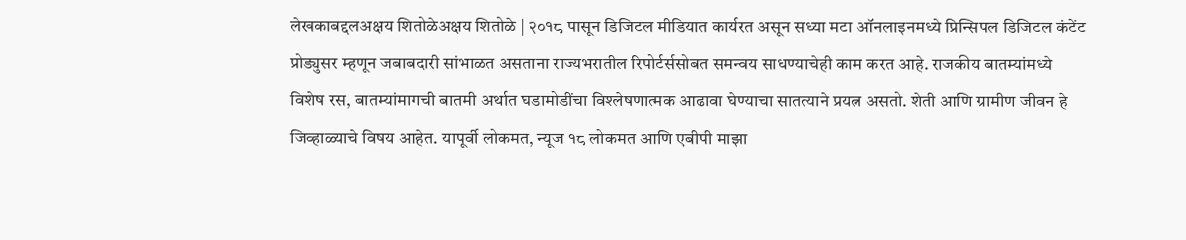लेखकाबद्दलअक्षय शितोळेअक्षय शितोळे | २०१८ पासून डिजिटल मीडियात कार्यरत असून सध्या मटा ऑनलाइनमध्ये प्रिन्सिपल डिजिटल कंटेंट प्रोड्युसर म्हणून जबाबदारी सांभाळत असताना राज्यभरातील रिपोर्टर्ससोबत समन्वय साधण्याचेही काम करत आहे. राजकीय बातम्यांमध्ये विशेष रस, बातम्यांमागची बातमी अर्थात घडामोडींचा विश्लेषणात्मक आढावा घेण्याचा सातत्याने प्रयत्न असतो. शेती आणि ग्रामीण जीवन हे जिव्हाळ्याचे विषय आहेत. यापूर्वी लोकमत, न्यूज १८ लोकमत आणि एबीपी माझा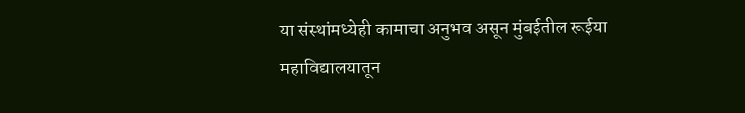या संस्थांमध्येही कामाचा अनुभव असून मुंबईतील रूईया महाविद्यालयातून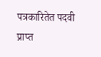पत्रकारितेत पदवी प्राप्त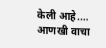केली आहे.… आणखी वाचा